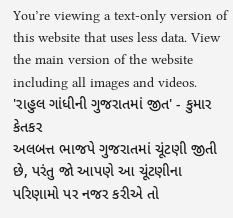You’re viewing a text-only version of this website that uses less data. View the main version of the website including all images and videos.
'રાહુલ ગાંધીની ગુજરાતમાં જીત' - કુમાર કેતકર
અલબત્ત ભાજપે ગુજરાતમાં ચૂંટણી જીતી છે, પરંતુ જો આપણે આ ચૂંટણીના પરિણામો પર નજર કરીએ તો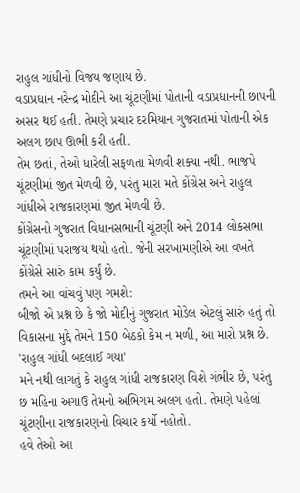રાહુલ ગાંધીનો વિજય જણાય છે.
વડાપ્રધાન નરેન્દ્ર મોદીને આ ચૂંટણીમાં પોતાની વડાપ્રધાનની છાપની અસર થઈ હતી. તેમણે પ્રચાર દરમિયાન ગુજરાતમાં પોતાની એક અલગ છાપ ઊભી કરી હતી.
તેમ છતાં, તેઓ ધારેલી સફળતા મેળવી શક્યા નથી. ભાજપે ચૂંટણીમાં જીત મેળવી છે, પરંતુ મારા મતે કોંગ્રેસ અને રાહુલ ગાંધીએ રાજકારણમાં જીત મેળવી છે.
કોંગ્રેસનો ગુજરાત વિધાનસભાની ચૂંટણી અને 2014 લોકસભા ચૂંટણીમાં પરાજય થયો હતો. જેની સરખામણીએ આ વખતે કોંગ્રેસે સારું કામ કર્યું છે.
તમને આ વાંચવું પણ ગમશે:
બીજો એ પ્રશ્ન છે કે જો મોદીનું ગુજરાત મોડેલ એટલું સારું હતું તો વિકાસના મુદ્દે તેમને 150 બેઠકો કેમ ન મળી, આ મારો પ્રશ્ન છે.
'રાહુલ ગાંધી બદલાઈ ગયા'
મને નથી લાગતું કે રાહુલ ગાંધી રાજકારણ વિશે ગંભીર છે, પરંતુ છ મહિના અગાઉ તેમનો અભિગમ અલગ હતો. તેમણે પહેલાં ચૂંટણીના રાજકારણનો વિચાર કર્યો નહોતો.
હવે તેઓ આ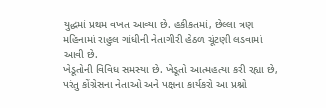યુદ્ધમાં પ્રથમ વખત આવ્યા છે. હકીકતમાં, છેલ્લા ત્રણ મહિનામાં રાહુલ ગાંધીની નેતાગીરી હેઠળ ચૂંટણી લડવામાં આવી છે.
ખેડૂતોની વિવિધ સમસ્યા છે. ખેડૂતો આત્મહત્યા કરી રહ્યા છે, પરંતુ કોંગ્રેસના નેતાઓ અને પક્ષના કાર્યકરો આ પ્રશ્નો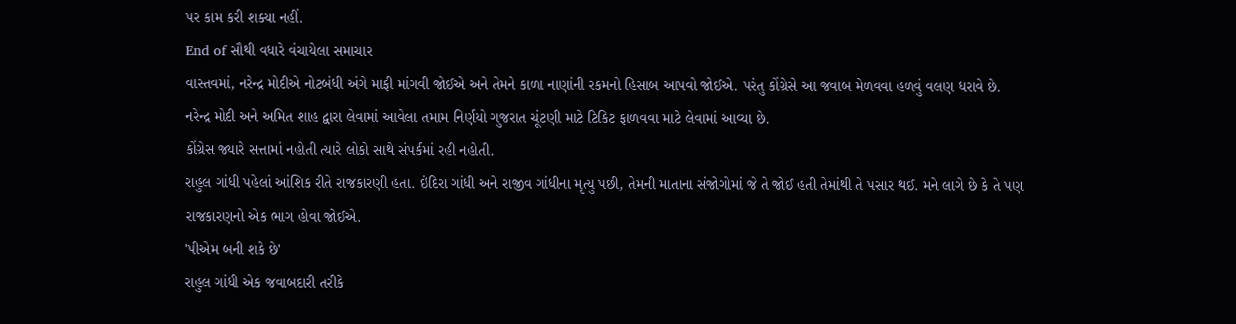પર કામ કરી શક્યા નહીં.
End of સૌથી વધારે વંચાયેલા સમાચાર
વાસ્તવમાં, નરેન્દ્ર મોદીએ નોટબંધી અંગે માફી માંગવી જોઈએ અને તેમને કાળા નાણાંની રકમનો હિસાબ આપવો જોઈએ. પરંતુ કોંગ્રેસે આ જવાબ મેળવવા હળવું વલણ ધરાવે છે.
નરેન્દ્ર મોદી અને અમિત શાહ દ્વારા લેવામાં આવેલા તમામ નિર્ણયો ગુજરાત ચૂંટણી માટે ટિકિટ ફાળવવા માટે લેવામાં આવ્યા છે.
કોંગ્રેસ જ્યારે સત્તામાં નહોતી ત્યારે લોકો સાથે સંપર્કમાં રહી નહોતી.
રાહુલ ગાંધી પહેલાં આંશિક રીતે રાજકારણી હતા. ઇંદિરા ગાંધી અને રાજીવ ગાંધીના મૃત્યુ પછી, તેમની માતાના સંજોગોમાં જે તે જોઈ હતી તેમાંથી તે પસાર થઈ. મને લાગે છે કે તે પણ રાજકારણનો એક ભાગ હોવા જોઈએ.
'પીએમ બની શકે છે'
રાહુલ ગાંધી એક જવાબદારી તરીકે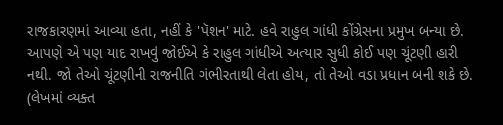રાજકારણમાં આવ્યા હતા, નહીં કે 'પૅશન' માટે. હવે રાહુલ ગાંધી કોંગ્રેસના પ્રમુખ બન્યા છે.
આપણે એ પણ યાદ રાખવું જોઈએ કે રાહુલ ગાંધીએ અત્યાર સુધી કોઈ પણ ચૂંટણી હારી નથી. જો તેઓ ચૂંટણીની રાજનીતિ ગંભીરતાથી લેતા હોય, તો તેઓ વડા પ્રધાન બની શકે છે.
(લેખમાં વ્યક્ત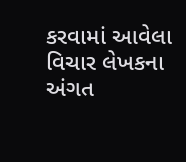કરવામાં આવેલા વિચાર લેખકના અંગત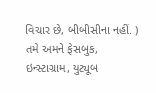વિચાર છે, બીબીસીના નહીં. )
તમે અમને ફેસબુક, ઇન્સ્ટાગ્રામ, યુટ્યૂબ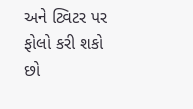અને ટ્વિટર પર ફોલો કરી શકો છો